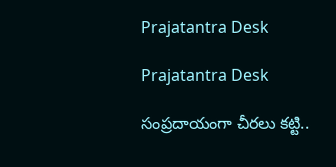Prajatantra Desk

Prajatantra Desk

సంప్రదాయంగా చీరలు కట్టి..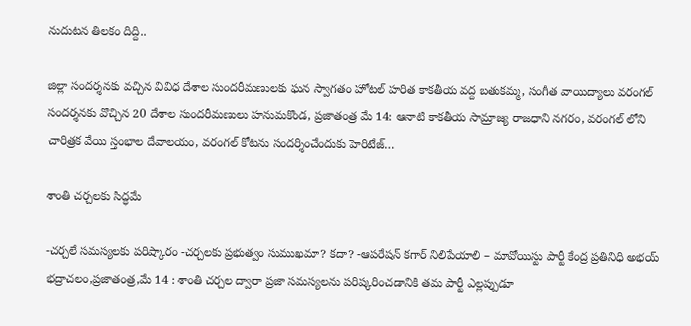నుదుటన తిలకం దిద్ది..

జిల్లా సందర్శనకు వచ్చిన వివిధ దేశాల సుందరీమణులకు ఘన స్వాగతం హోటల్ హరిత కాకతీయ వద్ద బతుకమ్మ, సంగీత వాయిద్యాలు వరంగల్ సందర్శనకు వొచ్చిన 20 దేశాల సుందరీమణులు హనుమకొండ, ప్రజాతంత్ర మే 14: ఆనాటి కాకతీయ సామ్రాజ్య రాజధాని నగరం, వరంగల్ లోని చారిత్రక వేయి స్తంభాల దేవాలయం, వరంగల్ కోటను సందర్శించేందుకు హెరిటేజ్…

శాంతి చ‌ర్చ‌ల‌కు సిద్ధ‌మే

-చ‌ర్చ‌లే స‌మ‌స్య‌ల‌కు ప‌రిష్కారం -చ‌ర్చ‌ల‌కు ప్ర‌భుత్వం సుముఖ‌మా? క‌దా? -ఆప‌రేష‌న్ క‌గార్ నిలిపేయాలి – మావోయిస్టు పార్టీ కేంద్ర ప్ర‌తినిధి అభ‌య్‌ భద్రాచలం,ప్రజాతంత్ర,మే 14 : శాంతి చర్చల ద్వారా ప్రజా సమస్యలను పరిష్కరించడానికి త‌మ‌ పార్టీ ఎల్లప్పుడూ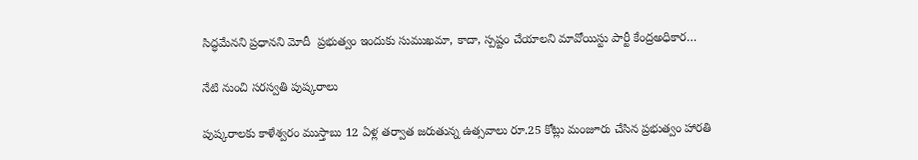సిద్ధమేన‌ని ప్రధానని మోదీ  ప్రభుత్వం ఇందుకు సుముఖమా, కాదా, స్పష్టం చేయాల‌ని మావోయిస్టు పార్టీ కేంద్రఅధికార…

నేటి నుంచి సరస్వతి పుష్కరాలు

పుష్క‌రాల‌కు కాళేశ్వ‌రం ముస్తాబు 12 ఏళ్ల తర్వాత జరుతున్న ఉత్సవాలు రూ.25 కోట్లు మంజూరు చేసిన ప్రభుత్వం హారతి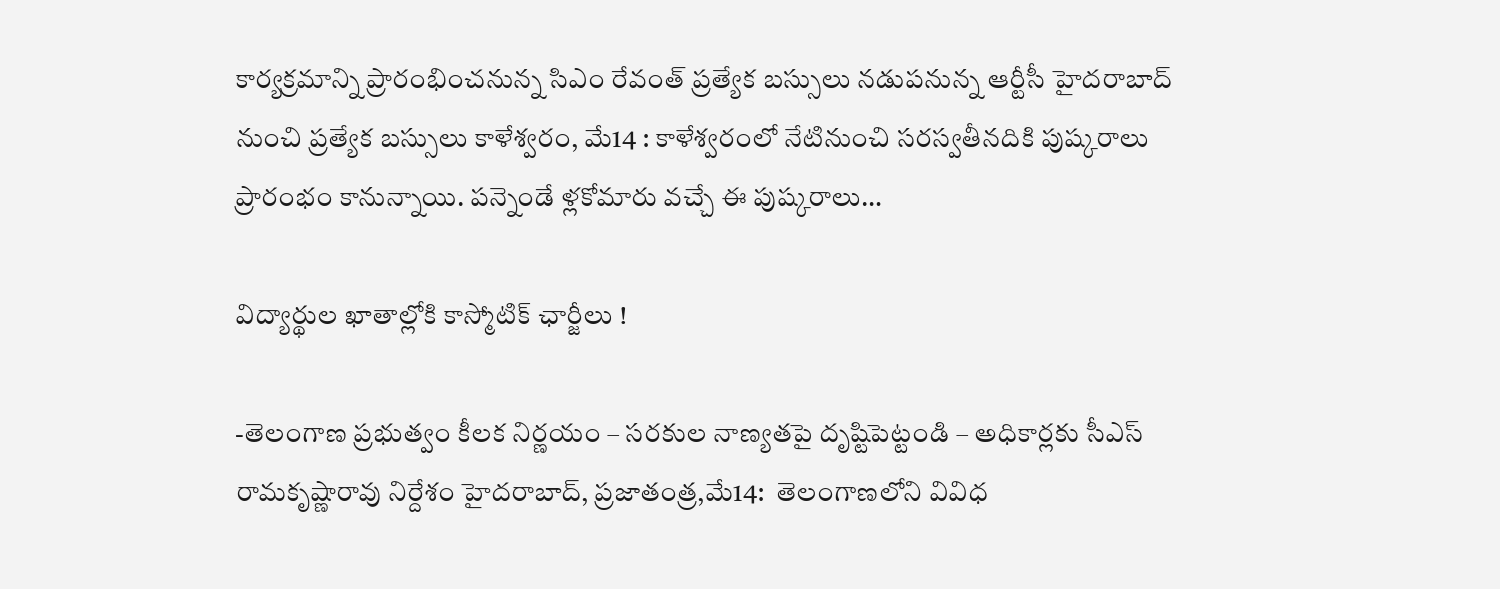కార్యక్రమాన్ని ప్రారంభించనున్న సిఎం రేవంత్‌ ప్ర‌త్యేక బ‌స్సులు న‌డుప‌నున్న ఆర్టీసీ హైదరాబాద్‌ నుంచి ప్రత్యేక బస్సులు కాళేశ్వరం, మే14 : కాళేశ్వ‌రంలో నేటినుంచి స‌ర‌స్వ‌తీన‌దికి పుష్క‌రాలు ప్రారంభం కానున్నాయి. ప‌న్నెండే ళ్ల‌కోమారు వ‌చ్చే ఈ పుష్క‌రాలు…

విద్యార్థుల ఖాతాల్లోకి కాస్మోటిక్‌ ఛార్జీలు !

-తెలంగాణ ప్రభుత్వం కీలక నిర్ణయం – స‌రకుల నాణ్య‌త‌పై దృష్టిపెట్టండి – అధికార్ల‌కు సీఎస్ రామ‌కృష్ణారావు నిర్దేశం హైదరాబాద్‌, ప్రజాతంత్ర,మే14:  తెలంగాణలోని వివిధ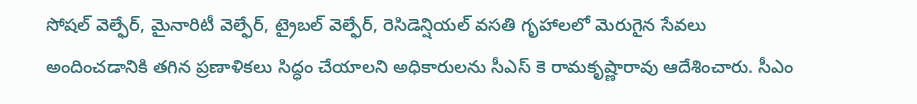సోషల్‌ వెల్ఫేర్‌, మైనారిటీ వెల్ఫేర్‌, ట్రైబల్‌ వెల్ఫేర్‌, రెసిడెన్షియల్‌ వసతి గృహాలలో మెరుగైన సేవలు అందించడానికి తగిన ప్రణాళికలు సిద్ధం చేయాలని అధికారులను సీఎస్‌ కె రామకృష్ణారావు ఆదేశించారు. సీఎం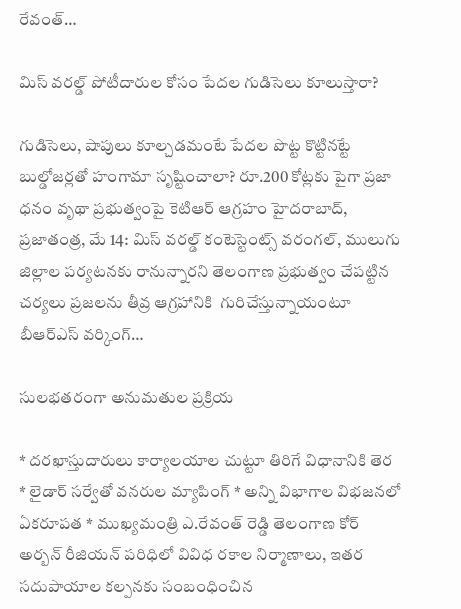రేవంత్‌…

మిస్ వ‌ర‌ల్డ్ పోటీదారుల కోసం పేద‌ల గుడిసెలు కూలుస్తారా?

గుడిసెలు, షాపులు కూల్చ‌డ‌మంటే పేద‌ల పొట్ట కొట్టిన‌ట్టే బుల్డోజర్లతో హంగామా సృష్టించాలా? రూ.200 కోట్లకు పైగా ప్రజా ధనం వృథా ప్ర‌భుత్వంపై కెటిఆర్‌ ఆగ్ర‌హం హైదరాబాద్‌, ప్రజాతంత్ర, మే 14: మిస్‌ వరల్డ్‌ కంటెస్టెంట్స్‌ వరంగల్‌, ములుగు జిల్లాల పర్యటనకు రానున్నారని తెలంగాణ ప్రభుత్వం చేపట్టిన చర్యలు ప్ర‌జ‌ల‌ను తీవ్ర ఆగ్ర‌హానికి  గురిచేస్తున్నాయంటూ బీఆర్‌ఎస్‌ వర్కింగ్‌…

సుల‌భ‌త‌రంగా అనుమ‌తుల ప్ర‌క్రియ‌

* ద‌ర‌ఖాస్తుదారులు కార్యాల‌యాల చుట్టూ తిరిగే విధానానికి తెర‌ * లైడార్ స‌ర్వేతో వ‌న‌రుల మ్యాపింగ్‌ * అన్ని విభాగాల విభ‌జ‌న‌లో ఏక‌రూప‌త * ముఖ్య‌మంత్రి ఎ.రేవంత్ రెడ్డి తెలంగాణ కోర్ అర్బ‌న్ రీజియ‌న్ ప‌రిధిలో వివిధ ర‌కాల నిర్మాణాలు, ఇత‌ర స‌దుపాయాల క‌ల్ప‌న‌కు సంబంధించిన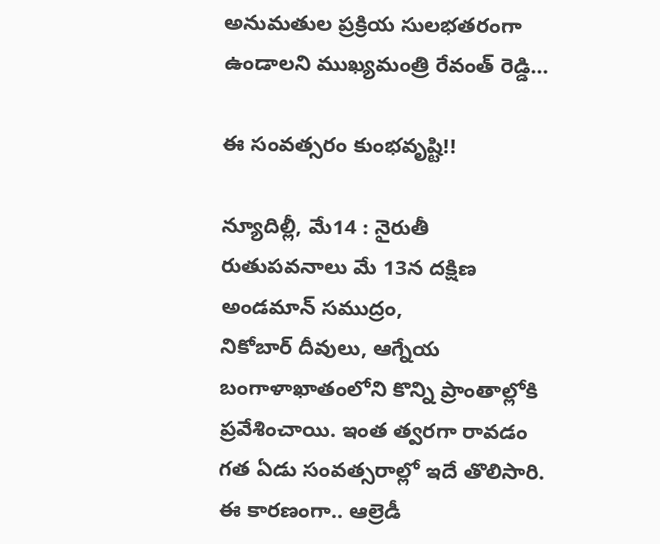అనుమ‌తుల ప్ర‌క్రియ సుల‌భ‌త‌రంగా ఉండాల‌ని ముఖ్య‌మంత్రి రేవంత్ రెడ్డి…

ఈ ‌సంవత్సరం కుంభవృష్టి!!

న్యూదిల్లీ, మే14 : నైరుతీ రుతుపవనాలు మే 13న దక్షిణ అండమాన్‌ ‌సముద్రం, నికోబార్‌ ‌దీవులు, ఆగ్నేయ బంగాళాఖాతంలోని కొన్ని ప్రాంతాల్లోకి ప్రవేశించాయి. ఇంత త్వరగా రావడం గత ఏడు సంవత్సరాల్లో ఇదే తొలిసారి. ఈ కారణంగా.. ఆల్రెడీ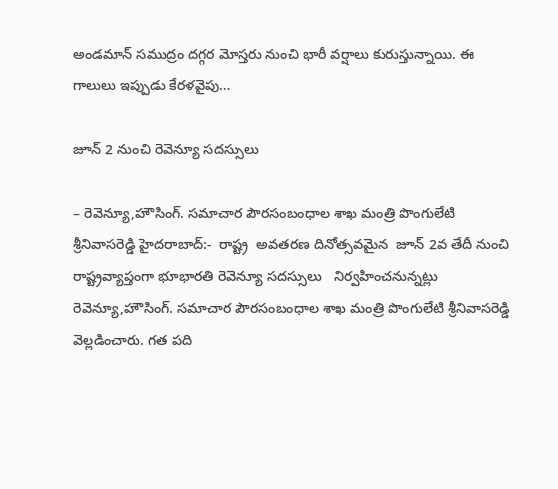అండమాన్‌ ‌సముద్రం దగ్గర మోస్తరు నుంచి భారీ వర్షాలు కురుస్తున్నాయి. ఈ గాలులు ఇప్పుడు కేరళవైపు…

జూన్ 2 నుంచి రెవెన్యూ స‌ద‌స్సులు

– రెవెన్యూ,హౌసింగ్‌. స‌మాచార పౌర‌సంబంధాల శాఖ మంత్రి పొంగులేటి శ్రీ‌నివాస‌రెడ్డి హైద‌రాబాద్‌:-  రాష్ట్ర  అవ‌త‌ర‌ణ దినోత్స‌వమైన‌  జూన్ 2వ తేదీ నుంచి రాష్ట్రవ్యాప్తంగా భూభార‌తి రెవెన్యూ స‌ద‌స్సులు   నిర్వ‌హించ‌నున్న‌ట్లు  రెవెన్యూ,హౌసింగ్‌. స‌మాచార పౌర‌సంబంధాల శాఖ మంత్రి పొంగులేటి శ్రీ‌నివాస‌రెడ్డి వెల్ల‌డించారు. గ‌త ప‌ది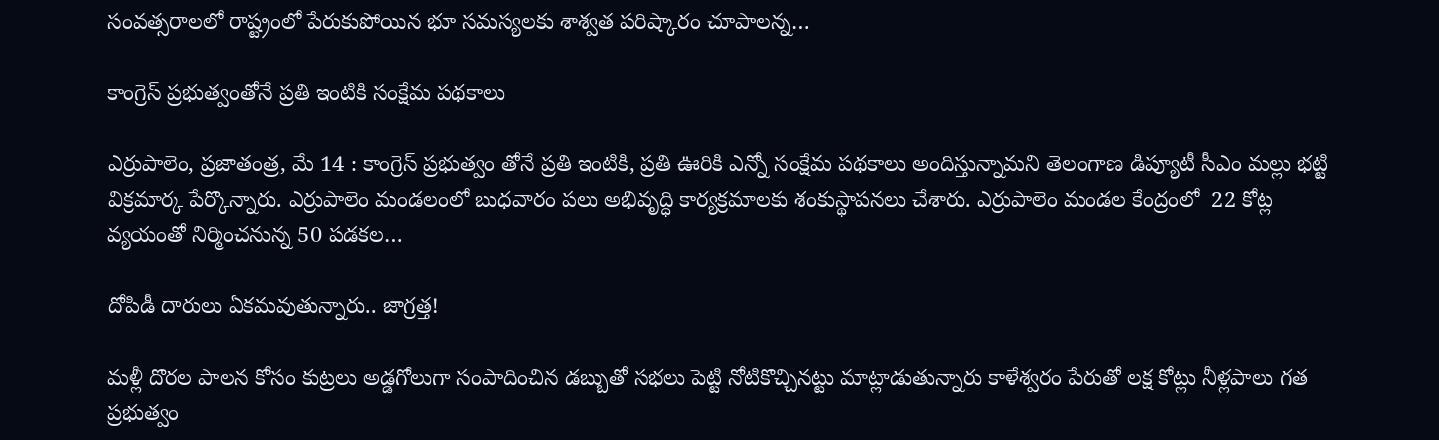సంవ‌త్స‌రాల‌లో రాష్ట్రంలో పేరుకుపోయిన భూ స‌మ‌స్య‌ల‌కు శాశ్వ‌త ప‌రిష్కారం చూపాల‌న్న…

కాంగ్రెస్‌ ‌ప్రభుత్వంతోనే ప్రతి ఇంటికి సంక్షేమ పథకాలు

ఎర్రుపాలెం, ప్రజాతంత్ర, మే 14 : కాంగ్రెస్‌ ‌ప్రభుత్వం తోనే ప్రతి ఇంటికి, ప్రతి ఊరికి ఎన్నో సంక్షేమ పథకాలు అందిస్తున్నామని తెలంగాణ డిప్యూటీ సీఎం మల్లు భట్టి విక్రమార్క పేర్కొన్నారు. ఎర్రుపాలెం మండలంలో బుధవారం పలు అభివృద్ధి కార్యక్రమాలకు శంకుస్థాపనలు చేశారు. ఎర్రుపాలెం మండల కేంద్రంలో  22 కోట్ల వ్యయంతో నిర్మించనున్న 50 పడకల…

దోపిడీ దారులు ఏకమవుతున్నారు.. జాగ్రత్త!

మళ్లీ దొరల పాలన కోసం కుట్రలు అడ్డగోలుగా సంపాదించిన డబ్బుతో సభలు పెట్టి నోటికొచ్చినట్టు మాట్లాడుతున్నారు కాళేశ్వరం పేరుతో లక్ష కోట్లు నీళ్లపాలు గత ప్రభుత్వం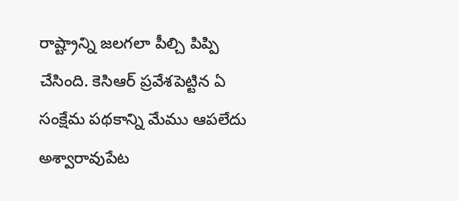రాష్ట్రాన్ని జలగలా పీల్చి పిప్పి చేసింది. కెసిఆర్ ప్రవేశపెట్టిన ఏ సంక్షేమ పథకాన్ని మేము ఆపలేదు అశ్వారావుపేట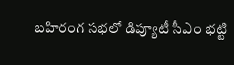బహిరంగ సభలో డిప్యూటీ సీఎం భట్టి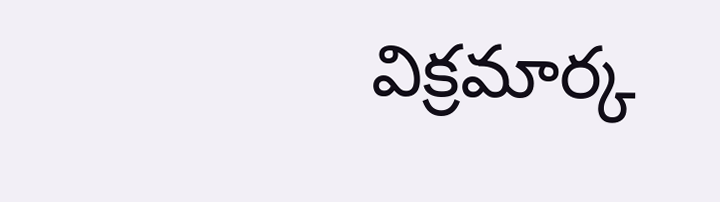విక్రమార్క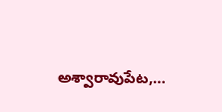అశ్వారావుపేట,…